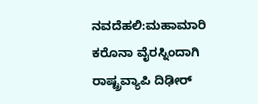ನವದೆಹಲಿ:ಮಹಾಮಾರಿ ಕರೊನಾ ವೈರಸ್ನಿಂದಾಗಿ ರಾಷ್ಟ್ರವ್ಯಾಪಿ ದಿಢೀರ್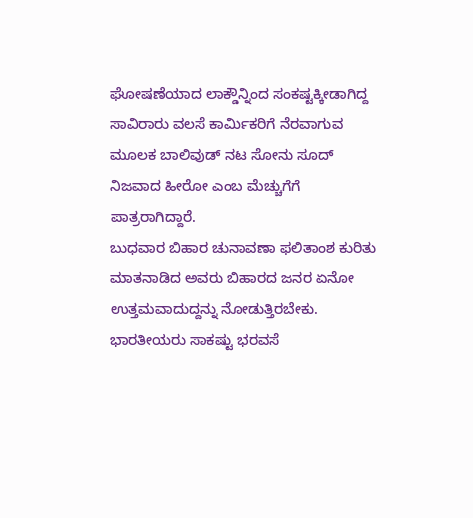ಘೋಷಣೆಯಾದ ಲಾಕ್ಡೌನ್ನಿಂದ ಸಂಕಷ್ಟಕ್ಕೀಡಾಗಿದ್ದ ಸಾವಿರಾರು ವಲಸೆ ಕಾರ್ಮಿಕರಿಗೆ ನೆರವಾಗುವ ಮೂಲಕ ಬಾಲಿವುಡ್ ನಟ ಸೋನು ಸೂದ್ ನಿಜವಾದ ಹೀರೋ ಎಂಬ ಮೆಚ್ಚುಗೆಗೆ ಪಾತ್ರರಾಗಿದ್ದಾರೆ.
ಬುಧವಾರ ಬಿಹಾರ ಚುನಾವಣಾ ಫಲಿತಾಂಶ ಕುರಿತು ಮಾತನಾಡಿದ ಅವರು ಬಿಹಾರದ ಜನರ ಏನೋ ಉತ್ತಮವಾದುದ್ದನ್ನು ನೋಡುತ್ತಿರಬೇಕು. ಭಾರತೀಯರು ಸಾಕಷ್ಟು ಭರವಸೆ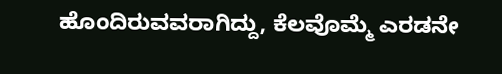ಹೊಂದಿರುವವರಾಗಿದ್ದು, ಕೆಲವೊಮ್ಮೆ ಎರಡನೇ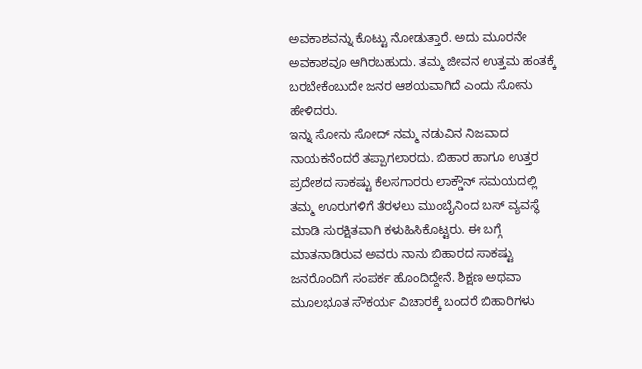ಅವಕಾಶವನ್ನು ಕೊಟ್ಟು ನೋಡುತ್ತಾರೆ. ಅದು ಮೂರನೇ ಅವಕಾಶವೂ ಆಗಿರಬಹುದು. ತಮ್ಮ ಜೀವನ ಉತ್ತಮ ಹಂತಕ್ಕೆ ಬರಬೇಕೆಂಬುದೇ ಜನರ ಆಶಯವಾಗಿದೆ ಎಂದು ಸೋನು ಹೇಳಿದರು.
ಇನ್ನು ಸೋನು ಸೋದ್ ನಮ್ಮ ನಡುವಿನ ನಿಜವಾದ ನಾಯಕನೆಂದರೆ ತಪ್ಪಾಗಲಾರದು. ಬಿಹಾರ ಹಾಗೂ ಉತ್ತರ ಪ್ರದೇಶದ ಸಾಕಷ್ಟು ಕೆಲಸಗಾರರು ಲಾಕ್ಡೌನ್ ಸಮಯದಲ್ಲಿ ತಮ್ಮ ಊರುಗಳಿಗೆ ತೆರಳಲು ಮುಂಬೈನಿಂದ ಬಸ್ ವ್ಯವಸ್ಥೆ ಮಾಡಿ ಸುರಕ್ಷಿತವಾಗಿ ಕಳುಹಿಸಿಕೊಟ್ಟರು. ಈ ಬಗ್ಗೆ ಮಾತನಾಡಿರುವ ಅವರು ನಾನು ಬಿಹಾರದ ಸಾಕಷ್ಟು ಜನರೊಂದಿಗೆ ಸಂಪರ್ಕ ಹೊಂದಿದ್ದೇನೆ. ಶಿಕ್ಷಣ ಅಥವಾ ಮೂಲಭೂತ ಸೌಕರ್ಯ ವಿಚಾರಕ್ಕೆ ಬಂದರೆ ಬಿಹಾರಿಗಳು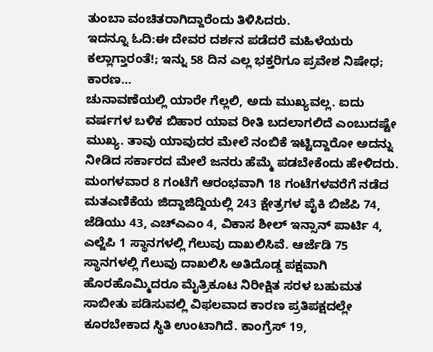ತುಂಬಾ ವಂಚಿತರಾಗಿದ್ದಾರೆಂದು ತಿಳಿಸಿದರು.
ಇದನ್ನೂ ಓದಿ:ಈ ದೇವರ ದರ್ಶನ ಪಡೆದರೆ ಮಹಿಳೆಯರು ಕಲ್ಲಾಗ್ತಾರಂತೆ!; ಇನ್ನು 58 ದಿನ ಎಲ್ಲ ಭಕ್ತರಿಗೂ ಪ್ರವೇಶ ನಿಷೇಧ; ಕಾರಣ…
ಚುನಾವಣೆಯಲ್ಲಿ ಯಾರೇ ಗೆಲ್ಲಲಿ, ಅದು ಮುಖ್ಯವಲ್ಲ. ಐದು ವರ್ಷಗಳ ಬಳಿಕ ಬಿಹಾರ ಯಾವ ರೀತಿ ಬದಲಾಗಲಿದೆ ಎಂಬುದಷ್ಟೇ ಮುಖ್ಯ. ತಾವು ಯಾವುದರ ಮೇಲೆ ನಂಬಿಕೆ ಇಟ್ಟಿದ್ದಾರೋ ಅದನ್ನು ನೀಡಿದ ಸರ್ಕಾರದ ಮೇಲೆ ಜನರು ಹೆಮ್ಮೆ ಪಡಬೇಕೆಂದು ಹೇಳಿದರು.
ಮಂಗಳವಾರ 8 ಗಂಟೆಗೆ ಆರಂಭವಾಗಿ 18 ಗಂಟೆಗಳವರೆಗೆ ನಡೆದ ಮತಎಣಿಕೆಯ ಜಿದ್ದಾಜಿದ್ದಿಯಲ್ಲಿ 243 ಕ್ಷೇತ್ರಗಳ ಪೈಕಿ ಬಿಜೆಪಿ 74, ಜೆಡಿಯು 43, ಎಚ್ಎಎಂ 4, ವಿಕಾಸ ಶೀಲ್ ಇನ್ಸಾನ್ ಪಾರ್ಟಿ 4, ಎಲ್ಜೆಪಿ 1 ಸ್ಥಾನಗಳಲ್ಲಿ ಗೆಲುವು ದಾಖಲಿಸಿವೆ. ಆರ್ಜೆಡಿ 75 ಸ್ಥಾನಗಳಲ್ಲಿ ಗೆಲುವು ದಾಖಲಿಸಿ ಅತಿದೊಡ್ಡ ಪಕ್ಷವಾಗಿ ಹೊರಹೊಮ್ಮಿದರೂ ಮೈತ್ರಿಕೂಟ ನಿರೀಕ್ಷಿತ ಸರಳ ಬಹುಮತ ಸಾಬೀತು ಪಡಿಸುವಲ್ಲಿ ವಿಫಲವಾದ ಕಾರಣ ಪ್ರತಿಪಕ್ಷದಲ್ಲೇ ಕೂರಬೇಕಾದ ಸ್ಥಿತಿ ಉಂಟಾಗಿದೆ. ಕಾಂಗ್ರೆಸ್ 19,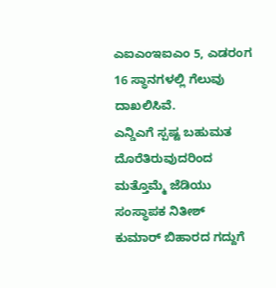ಎಐಎಂಇಐಎಂ 5, ಎಡರಂಗ 16 ಸ್ಥಾನಗಳಲ್ಲಿ ಗೆಲುವು ದಾಖಲಿಸಿವೆ.
ಎನ್ಡಿಎಗೆ ಸ್ಪಷ್ಟ ಬಹುಮತ ದೊರೆತಿರುವುದರಿಂದ ಮತ್ತೊಮ್ಮೆ ಜೆಡಿಯು ಸಂಸ್ಥಾಪಕ ನಿತೀಶ್ ಕುಮಾರ್ ಬಿಹಾರದ ಗದ್ದುಗೆ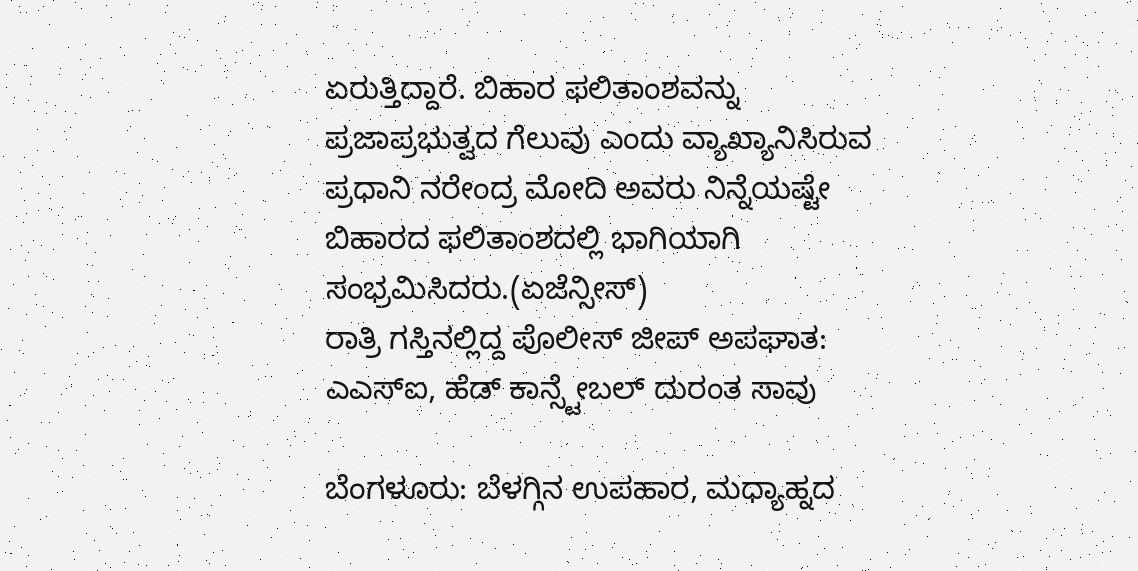ಏರುತ್ತಿದ್ದಾರೆ. ಬಿಹಾರ ಫಲಿತಾಂಶವನ್ನು ಪ್ರಜಾಪ್ರಭುತ್ವದ ಗೆಲುವು ಎಂದು ವ್ಯಾಖ್ಯಾನಿಸಿರುವ ಪ್ರಧಾನಿ ನರೇಂದ್ರ ಮೋದಿ ಅವರು ನಿನ್ನೆಯಷ್ಟೇ ಬಿಹಾರದ ಫಲಿತಾಂಶದಲ್ಲಿ ಭಾಗಿಯಾಗಿ ಸಂಭ್ರಮಿಸಿದರು.(ಏಜೆನ್ಸೀಸ್)
ರಾತ್ರಿ ಗಸ್ತಿನಲ್ಲಿದ್ದ ಪೊಲೀಸ್ ಜೀಪ್ ಅಪಘಾತ: ಎಎಸ್ಐ, ಹೆಡ್ ಕಾನ್ಸ್ಟೇಬಲ್ ದುರಂತ ಸಾವು

ಬೆಂಗಳೂರು: ಬೆಳಗ್ಗಿನ ಉಪಹಾರ, ಮಧ್ಯಾಹ್ನದ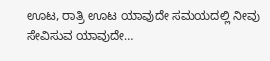ಊಟ, ರಾತ್ರಿ ಊಟ ಯಾವುದೇ ಸಮಯದಲ್ಲಿ ನೀವು ಸೇವಿಸುವ ಯಾವುದೇ…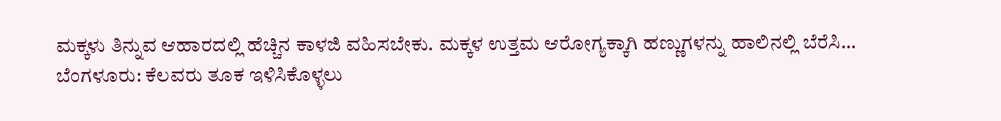ಮಕ್ಕಳು ತಿನ್ನುವ ಆಹಾರದಲ್ಲಿ ಹೆಚ್ಚಿನ ಕಾಳಜಿ ವಹಿಸಬೇಕು. ಮಕ್ಕಳ ಉತ್ತಮ ಆರೋಗ್ಯಕ್ಕಾಗಿ ಹಣ್ಣುಗಳನ್ನು ಹಾಲಿನಲ್ಲಿ ಬೆರೆಸಿ…
ಬೆಂಗಳೂರು: ಕೆಲವರು ತೂಕ ಇಳಿಸಿಕೊಳ್ಳಲು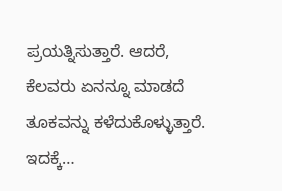ಪ್ರಯತ್ನಿಸುತ್ತಾರೆ. ಆದರೆ, ಕೆಲವರು ಏನನ್ನೂ ಮಾಡದೆ ತೂಕವನ್ನು ಕಳೆದುಕೊಳ್ಳುತ್ತಾರೆ. ಇದಕ್ಕೆ…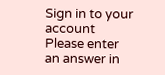Sign in to your account
Please enter an answer in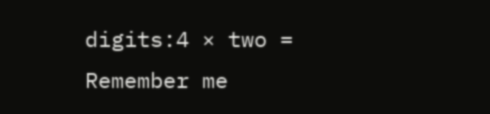digits:4 × two =
Remember me